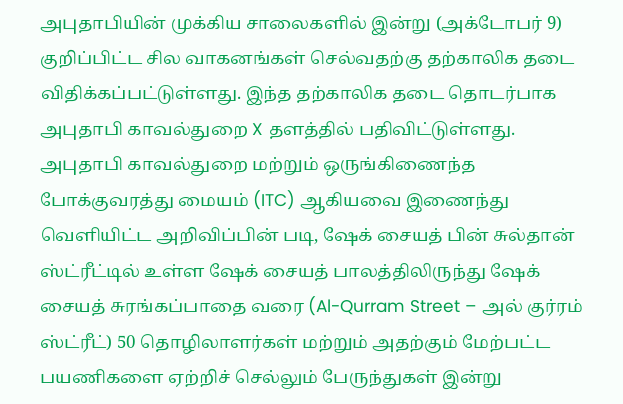அபுதாபியின் முக்கிய சாலைகளில் இன்று (அக்டோபர் 9) குறிப்பிட்ட சில வாகனங்கள் செல்வதற்கு தற்காலிக தடை விதிக்கப்பட்டுள்ளது. இந்த தற்காலிக தடை தொடர்பாக அபுதாபி காவல்துறை X தளத்தில் பதிவிட்டுள்ளது.
அபுதாபி காவல்துறை மற்றும் ஒருங்கிணைந்த போக்குவரத்து மையம் (ITC) ஆகியவை இணைந்து வெளியிட்ட அறிவிப்பின் படி, ஷேக் சையத் பின் சுல்தான் ஸ்ட்ரீட்டில் உள்ள ஷேக் சையத் பாலத்திலிருந்து ஷேக் சையத் சுரங்கப்பாதை வரை (Al-Qurram Street – அல் குர்ரம் ஸ்ட்ரீட்) 50 தொழிலாளர்கள் மற்றும் அதற்கும் மேற்பட்ட பயணிகளை ஏற்றிச் செல்லும் பேருந்துகள் இன்று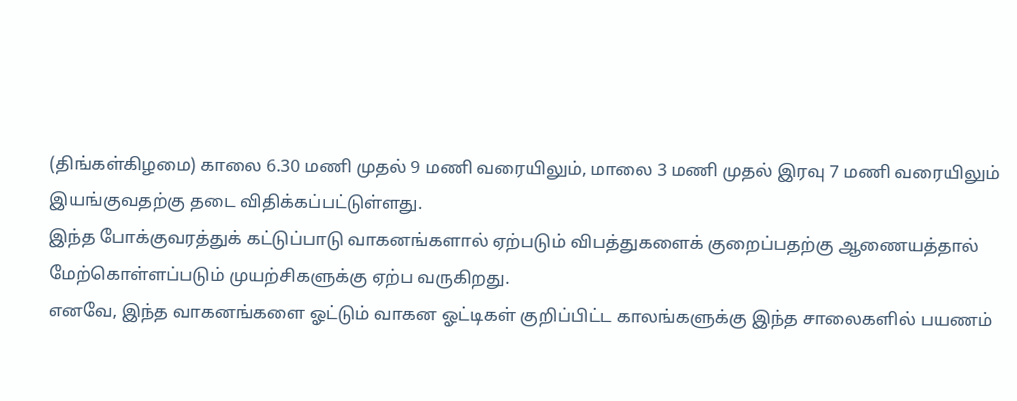(திங்கள்கிழமை) காலை 6.30 மணி முதல் 9 மணி வரையிலும், மாலை 3 மணி முதல் இரவு 7 மணி வரையிலும் இயங்குவதற்கு தடை விதிக்கப்பட்டுள்ளது.
இந்த போக்குவரத்துக் கட்டுப்பாடு வாகனங்களால் ஏற்படும் விபத்துகளைக் குறைப்பதற்கு ஆணையத்தால் மேற்கொள்ளப்படும் முயற்சிகளுக்கு ஏற்ப வருகிறது.
எனவே, இந்த வாகனங்களை ஓட்டும் வாகன ஓட்டிகள் குறிப்பிட்ட காலங்களுக்கு இந்த சாலைகளில் பயணம்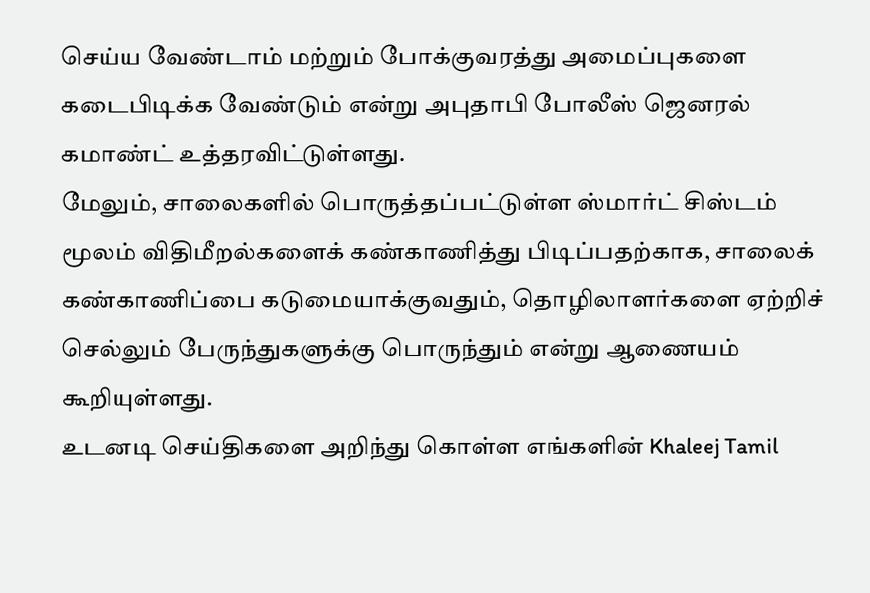செய்ய வேண்டாம் மற்றும் போக்குவரத்து அமைப்புகளை கடைபிடிக்க வேண்டும் என்று அபுதாபி போலீஸ் ஜெனரல் கமாண்ட் உத்தரவிட்டுள்ளது.
மேலும், சாலைகளில் பொருத்தப்பட்டுள்ள ஸ்மார்ட் சிஸ்டம் மூலம் விதிமீறல்களைக் கண்காணித்து பிடிப்பதற்காக, சாலைக் கண்காணிப்பை கடுமையாக்குவதும், தொழிலாளர்களை ஏற்றிச் செல்லும் பேருந்துகளுக்கு பொருந்தும் என்று ஆணையம் கூறியுள்ளது.
உடனடி செய்திகளை அறிந்து கொள்ள எங்களின் Khaleej Tamil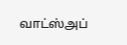வாட்ஸ்அப்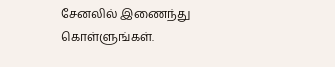சேனலில் இணைந்து கொள்ளுங்கள்.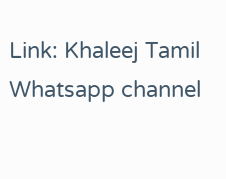Link: Khaleej Tamil Whatsapp channel